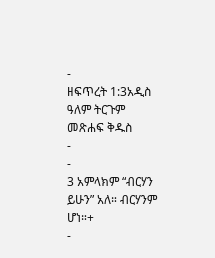-
ዘፍጥረት 1:3አዲስ ዓለም ትርጉም መጽሐፍ ቅዱስ
-
-
3 አምላክም “ብርሃን ይሁን” አለ። ብርሃንም ሆነ።+
-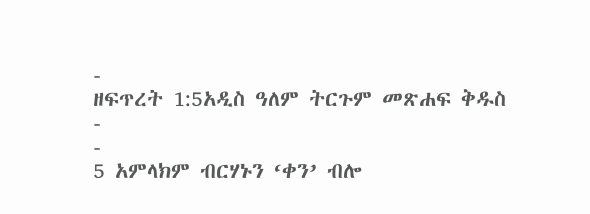-
ዘፍጥረት 1:5አዲስ ዓለም ትርጉም መጽሐፍ ቅዱስ
-
-
5 አምላክም ብርሃኑን ‘ቀን’ ብሎ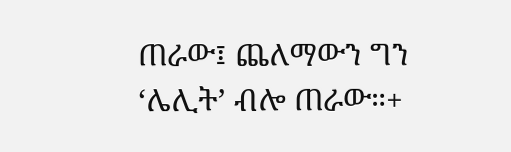ጠራው፤ ጨለማውን ግን ‘ሌሊት’ ብሎ ጠራው።+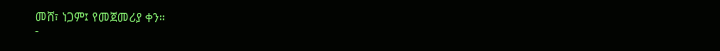መሸ፣ ነጋም፤ የመጀመሪያ ቀን።
-